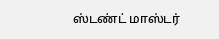ஸ்டண்ட் மாஸ்டர்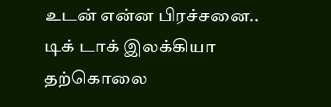உடன் என்ன பிரச்சனை.. டிக் டாக் இலக்கியா தற்கொலை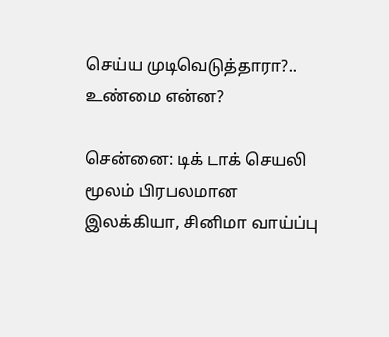செய்ய முடிவெடுத்தாரா?.. உண்மை என்ன?

சென்னை: டிக் டாக் செயலி மூலம் பிரபலமான இலக்கியா, சினிமா வாய்ப்பு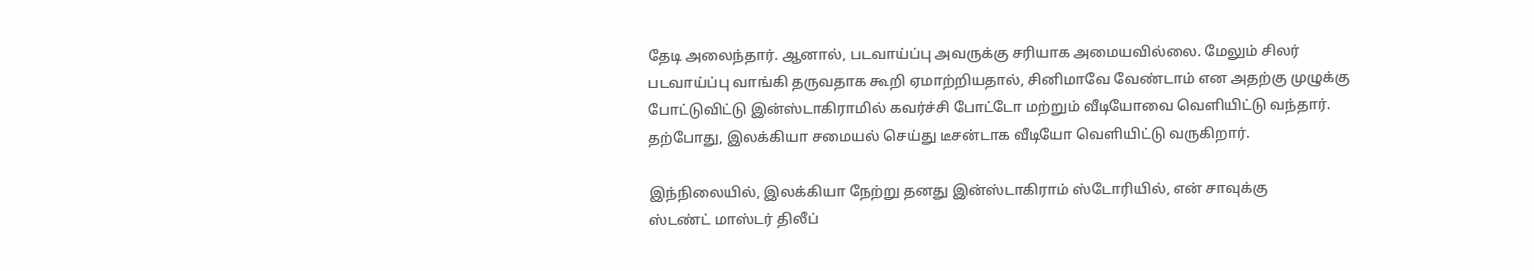தேடி அலைந்தார். ஆனால், படவாய்ப்பு அவருக்கு சரியாக அமையவில்லை. மேலும் சிலர் படவாய்ப்பு வாங்கி தருவதாக கூறி ஏமாற்றியதால், சினிமாவே வேண்டாம் என அதற்கு முழுக்கு போட்டுவிட்டு இன்ஸ்டாகிராமில் கவர்ச்சி போட்டோ மற்றும் வீடியோவை வெளியிட்டு வந்தார். தற்போது, இலக்கியா சமையல் செய்து டீசன்டாக வீடியோ வெளியிட்டு வருகிறார்.

இந்நிலையில், இலக்கியா நேற்று தனது இன்ஸ்டாகிராம் ஸ்டோரியில், என் சாவுக்கு
ஸ்டண்ட் மாஸ்டர் திலீப்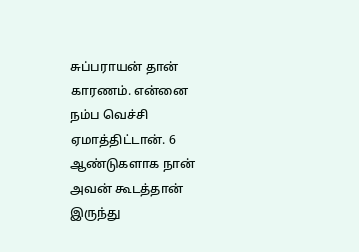சுப்பராயன் தான் காரணம். என்னை நம்ப வெச்சி ஏமாத்திட்டான். 6 ஆண்டுகளாக நான் அவன் கூடத்தான் இருந்து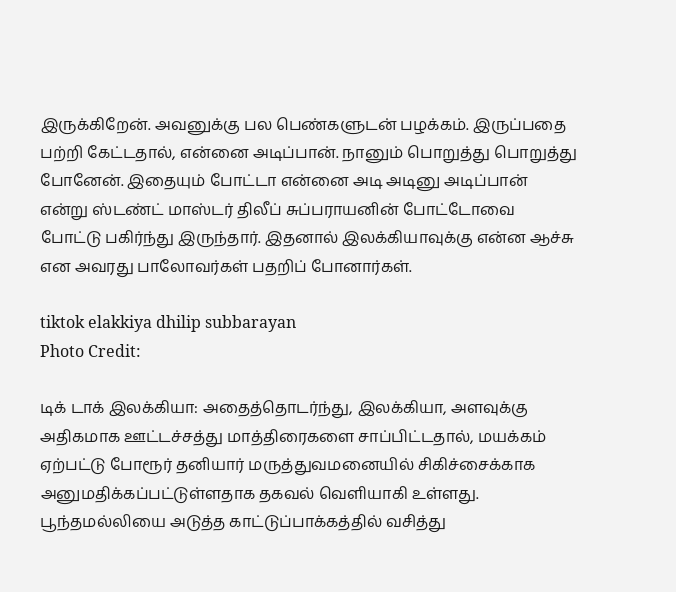இருக்கிறேன். அவனுக்கு பல பெண்களுடன் பழக்கம். இருப்பதை பற்றி கேட்டதால், என்னை அடிப்பான். நானும் பொறுத்து பொறுத்து போனேன். இதையும் போட்டா என்னை அடி அடினு அடிப்பான் என்று ஸ்டண்ட் மாஸ்டர் திலீப் சுப்பராயனின் போட்டோவை போட்டு பகிர்ந்து இருந்தார். இதனால் இலக்கியாவுக்கு என்ன ஆச்சு என அவரது பாலோவர்கள் பதறிப் போனார்கள்.

tiktok elakkiya dhilip subbarayan
Photo Credit:

டிக் டாக் இலக்கியா: அதைத்தொடர்ந்து, இலக்கியா, அளவுக்கு அதிகமாக ஊட்டச்சத்து மாத்திரைகளை சாப்பிட்டதால், மயக்கம் ஏற்பட்டு போரூர் தனியார் மருத்துவமனையில் சிகிச்சைக்காக அனுமதிக்கப்பட்டுள்ளதாக தகவல் வெளியாகி உள்ளது. பூந்தமல்லியை அடுத்த காட்டுப்பாக்கத்தில் வசித்து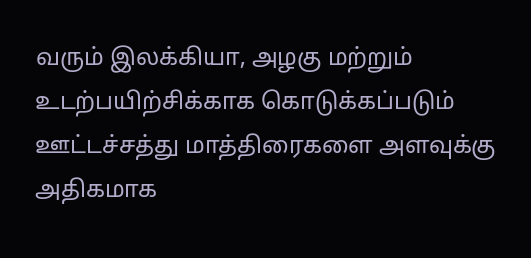வரும் இலக்கியா, அழகு மற்றும் உடற்பயிற்சிக்காக கொடுக்கப்படும் ஊட்டச்சத்து மாத்திரைகளை அளவுக்கு அதிகமாக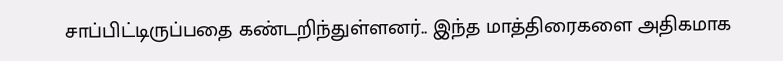சாப்பிட்டிருப்பதை கண்டறிந்துள்ளனர்.. இந்த மாத்திரைகளை அதிகமாக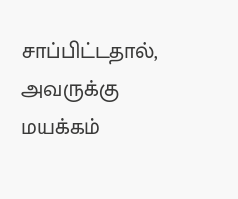சாப்பிட்டதால், அவருக்கு மயக்கம்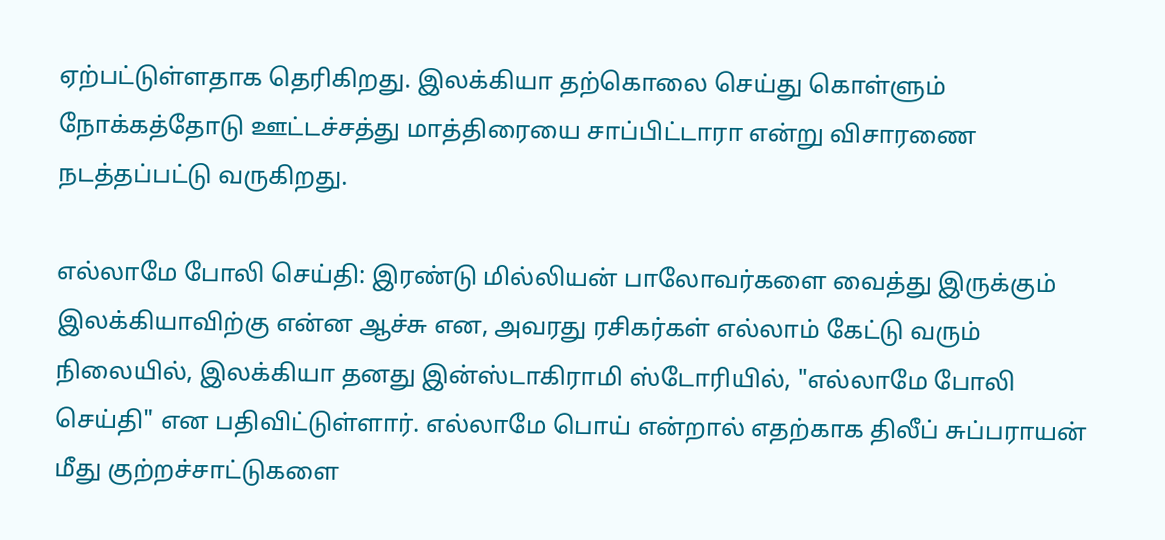ஏற்பட்டுள்ளதாக தெரிகிறது. இலக்கியா தற்கொலை செய்து கொள்ளும் நோக்கத்தோடு ஊட்டச்சத்து மாத்திரையை சாப்பிட்டாரா என்று விசாரணை நடத்தப்பட்டு வருகிறது.

எல்லாமே போலி செய்தி: இரண்டு மில்லியன் பாலோவர்களை வைத்து இருக்கும் இலக்கியாவிற்கு என்ன ஆச்சு என, அவரது ரசிகர்கள் எல்லாம் கேட்டு வரும் நிலையில், இலக்கியா தனது இன்ஸ்டாகிராமி ஸ்டோரியில், "எல்லாமே போலி செய்தி" என பதிவிட்டுள்ளார். எல்லாமே பொய் என்றால் எதற்காக திலீப் சுப்பராயன் மீது குற்றச்சாட்டுகளை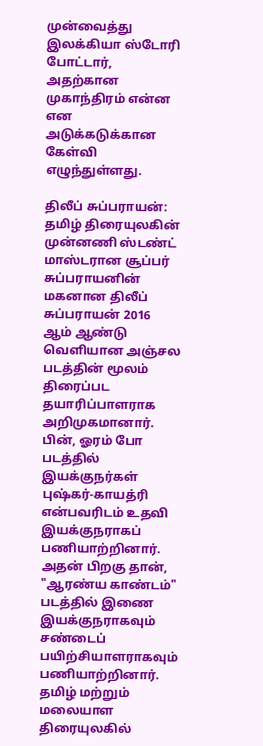முன்வைத்து இலக்கியா ஸ்டோரி போட்டார், அதற்கான முகாந்திரம் என்ன என அடுக்கடுக்கான கேள்வி எழுந்துள்ளது.

திலீப் சுப்பராயன்: தமிழ் திரையுலகின் முன்னணி ஸ்டண்ட் மாஸ்டரான சூப்பர் சுப்பராயனின் மகனான திலீப் சுப்பராயன் 2016 ஆம் ஆண்டு வெளியான அஞ்சல படத்தின் மூலம் திரைப்பட தயாரிப்பாளராக அறிமுகமானார். பின், ஓரம் போ படத்தில் இயக்குநர்கள் புஷ்கர்-காயத்ரி என்பவரிடம் உதவி இயக்குநராகப் பணியாற்றினார். அதன் பிறகு தான், "ஆரண்ய காண்டம்" படத்தில் இணை இயக்குநராகவும் சண்டைப் பயிற்சியாளராகவும் பணியாற்றினார். தமிழ் மற்றும் மலையாள திரையுலகில்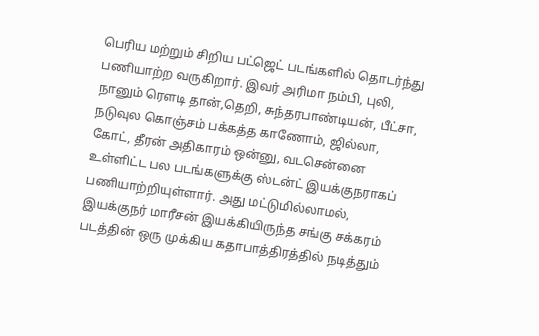பெரிய மற்றும் சிறிய பட்ஜெட் படங்களில் தொடர்ந்து பணியாற்ற வருகிறார். இவர் அரிமா நம்பி, புலி, நானும் ரௌடி தான்,தெறி, சுந்தரபாண்டியன், பீட்சா, நடுவுல கொஞ்சம் பக்கத்த காணோம், ஜில்லா, கோட், தீரன் அதிகாரம் ஒன்னு, வடசென்னை உள்ளிட்ட பல படங்களுக்கு ஸ்டன்ட் இயக்குநராகப் பணியாற்றியுள்ளார். அது மட்டுமில்லாமல், இயக்குநர் மாரீசன் இயக்கியிருந்த சங்கு சக்கரம் படத்தின் ஒரு முக்கிய கதாபாத்திரத்தில் நடித்தும்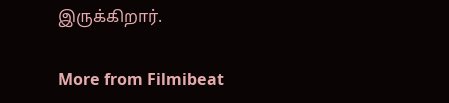இருக்கிறார்.

More from Filmibeat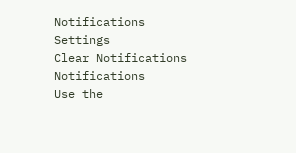Notifications
Settings
Clear Notifications
Notifications
Use the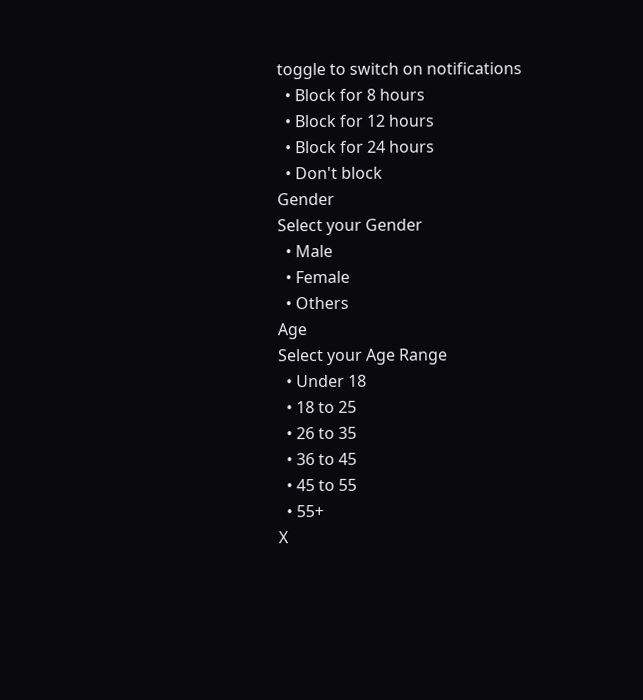toggle to switch on notifications
  • Block for 8 hours
  • Block for 12 hours
  • Block for 24 hours
  • Don't block
Gender
Select your Gender
  • Male
  • Female
  • Others
Age
Select your Age Range
  • Under 18
  • 18 to 25
  • 26 to 35
  • 36 to 45
  • 45 to 55
  • 55+
X